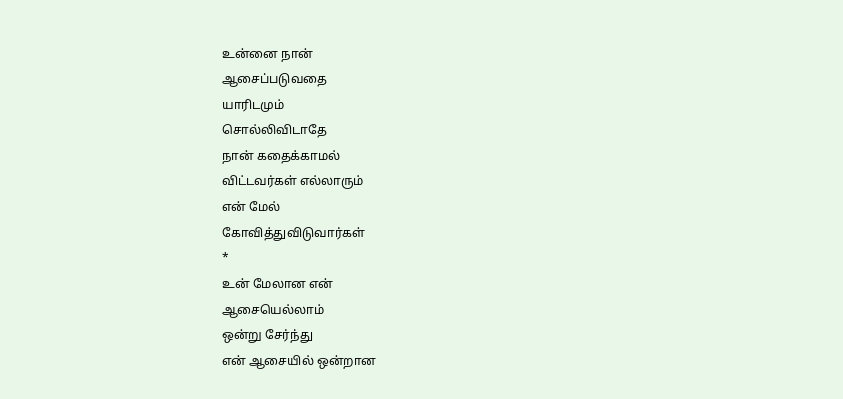உன்னை நான்
ஆசைப்படுவதை
யாரிடமும்
சொல்லிவிடாதே
நான் கதைக்காமல்
விட்டவர்கள் எல்லாரும்
என் மேல்
கோவித்துவிடுவார்கள்
*
உன் மேலான என்
ஆசையெல்லாம்
ஒன்று சேர்ந்து
என் ஆசையில் ஒன்றான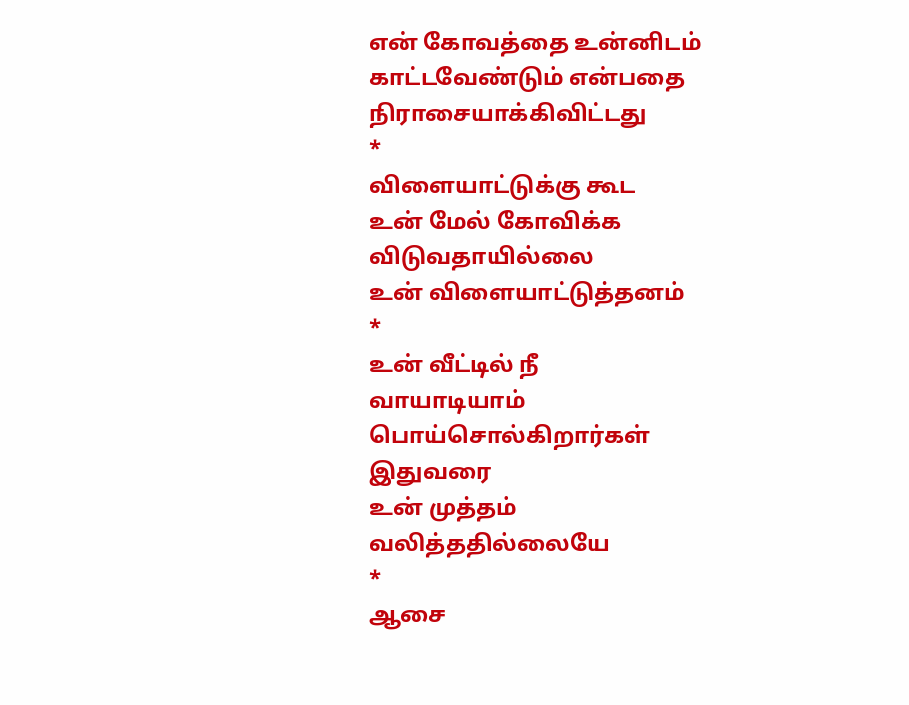என் கோவத்தை உன்னிடம்
காட்டவேண்டும் என்பதை
நிராசையாக்கிவிட்டது
*
விளையாட்டுக்கு கூட
உன் மேல் கோவிக்க
விடுவதாயில்லை
உன் விளையாட்டுத்தனம்
*
உன் வீட்டில் நீ
வாயாடியாம்
பொய்சொல்கிறார்கள்
இதுவரை
உன் முத்தம்
வலித்ததில்லையே
*
ஆசை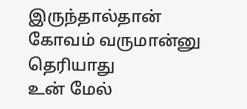இருந்தால்தான்
கோவம் வருமான்னு
தெரியாது
உன் மேல்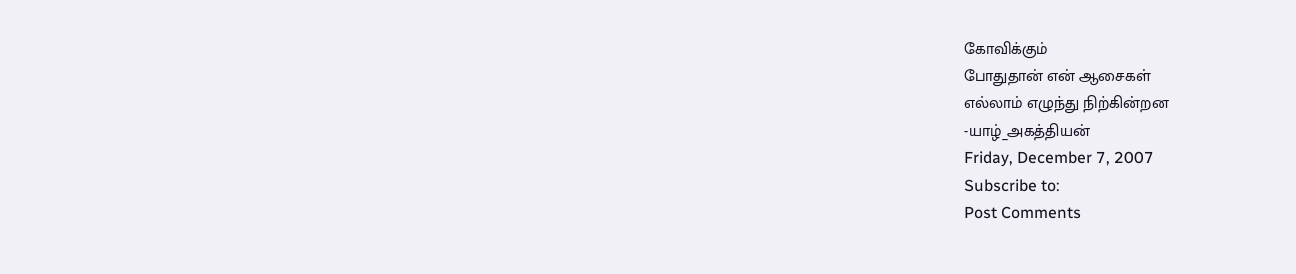கோவிக்கும்
போதுதான் என் ஆசைகள்
எல்லாம் எழுந்து நிற்கின்றன
-யாழ்_அகத்தியன்
Friday, December 7, 2007
Subscribe to:
Post Comments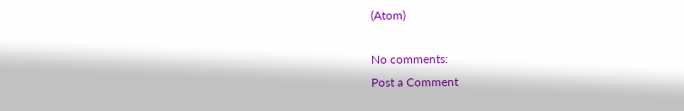(Atom)

No comments:
Post a Comment